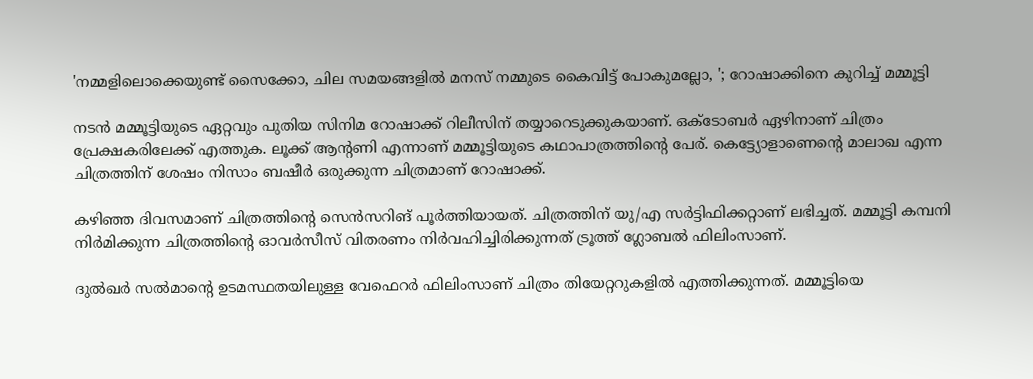'നമ്മളിലൊക്കെയുണ്ട് സൈക്കോ, ചില സമയങ്ങളിൽ മനസ് നമ്മുടെ കൈവിട്ട് പോകുമല്ലോ, '; റോഷാക്കിനെ കുറിച്ച് മമ്മൂട്ടി

നടൻ മമ്മൂട്ടിയുടെ ഏറ്റവും പുതിയ സിനിമ റോഷാക്ക് റിലീസിന് തയ്യാറെടുക്കുകയാണ്. ഒക്ടോബര്‍ ഏഴിനാണ് ചിത്രം പ്രേക്ഷകരിലേക്ക് എത്തുക. ലൂക്ക് ആന്റണി എന്നാണ് മമ്മൂട്ടിയുടെ കഥാപാത്രത്തിന്റെ പേര്. കെട്ട്യോളാണെന്റെ മാലാഖ എന്ന ചിത്രത്തിന് ശേഷം നിസാം ബഷീര്‍ ഒരുക്കുന്ന ചിത്രമാണ് റോഷാക്ക്.

കഴിഞ്ഞ ദിവസമാണ് ചിത്രത്തിന്റെ സെന്‍സറിങ് പൂര്‍ത്തിയായത്. ചിത്രത്തിന് യു/എ സര്‍ട്ടിഫിക്കറ്റാണ് ലഭിച്ചത്. മമ്മൂട്ടി കമ്പനി നിര്‍മിക്കുന്ന ചിത്രത്തിന്റെ ഓവര്‍സീസ് വിതരണം നിര്‍വഹിച്ചിരിക്കുന്നത് ട്രൂത്ത് ഗ്ലോബല്‍ ഫിലിംസാണ്.

ദുല്‍ഖര്‍ സല്‍മാന്റെ ഉടമസ്ഥതയിലുള്ള വേഫെറര്‍ ഫിലിംസാണ് ചിത്രം തിയേറ്ററുകളില്‍ എത്തിക്കുന്നത്. മമ്മൂട്ടിയെ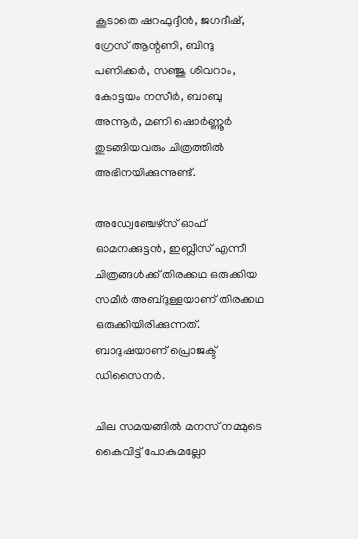കൂടാതെ ഷറഫുദ്ദീന്‍, ജഗദീഷ്, ഗ്രേസ് ആന്റണി, ബിന്ദു പണിക്കര്‍, സഞ്ജു ശിവറാം, കോട്ടയം നസീര്‍, ബാബു അന്നൂര്‍, മണി ഷൊര്‍ണ്ണൂര്‍ തുടങ്ങിയവരും ചിത്രത്തില്‍ അഭിനയിക്കുന്നുണ്ട്.

അഡ്വേഞ്ചേഴ്സ് ഓഫ് ഓമനക്കുട്ടന്‍, ഇബ്ലീസ് എന്നീ ചിത്രങ്ങള്‍ക്ക് തിരക്കഥ ഒരുക്കിയ സമീര്‍ അബ്ദുള്ളയാണ് തിരക്കഥ ഒരുക്കിയിരിക്കുന്നത്. ബാദുഷയാണ് പ്രൊജക്ട് ഡിസൈനര്‍.

ചില സമയങ്ങിൽ മനസ് നമ്മുടെ കൈവിട്ട് പോകുമല്ലോ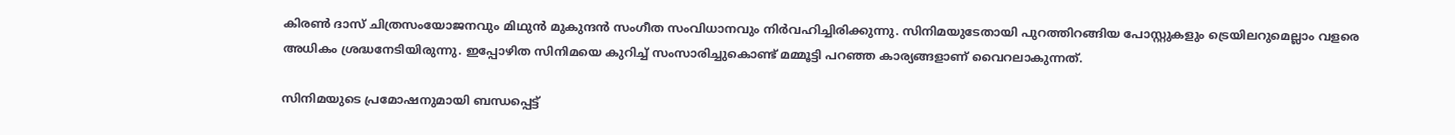കിരണ്‍ ദാസ് ചിത്രസംയോജനവും മിഥുന്‍ മുകുന്ദന്‍ സംഗീത സംവിധാനവും നിര്‍വഹിച്ചിരിക്കുന്നു. സിനിമയുടേതായി പുറത്തിറങ്ങിയ പോസ്റ്റുകളും ട്രെയിലറുമെല്ലാം വളരെ അധികം ശ്രദ്ധനേടിയിരുന്നു. ഇപ്പോഴിത സിനിമയെ കുറിച്ച് സംസാരിച്ചുകൊണ്ട് മമ്മൂട്ടി പറഞ്ഞ കാര്യങ്ങളാണ് വൈറലാകുന്നത്.

സിനിമയുടെ പ്രമോഷനുമായി ബ‌ന്ധപ്പെട്ട്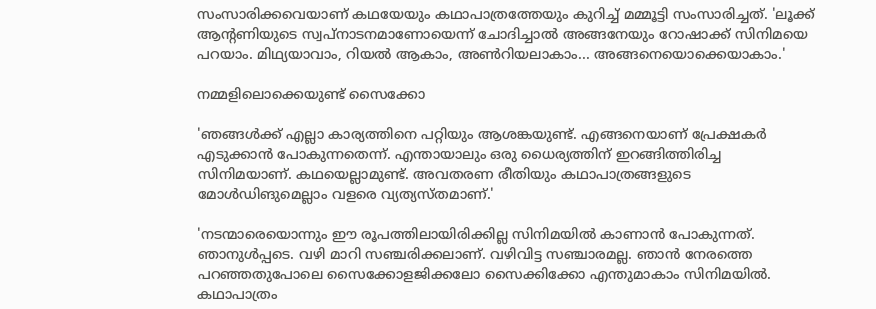സംസാരിക്കവെയാണ് കഥയേയും കഥാപാത്രത്തേയും കുറിച്ച് മമ്മൂട്ടി സംസാരിച്ചത്. 'ലൂക്ക് ആന്റണിയുടെ സ്വപ്നാടനമാണോയെന്ന് ചോദിച്ചാൽ അങ്ങനേയും റോഷാക്ക് സിനിമയെ പറയാം. മിഥ്യയാവാം, റിയൽ ആകാം, അൺറിയലാകാം... അങ്ങനെയൊക്കെയാകാം.'

നമ്മളിലൊക്കെയുണ്ട് സൈക്കോ

'ഞങ്ങൾക്ക് എല്ലാ കാര്യത്തിനെ പറ്റിയും ആശങ്കയുണ്ട്. എങ്ങനെയാണ് പ്രേക്ഷകർ എടുക്കാൻ പോകുന്നതെന്ന്. എന്തായാലും ഒരു ധൈര്യത്തിന് ഇറങ്ങിത്തിരിച്ച സിനിമയാണ്. കഥയെല്ലാമുണ്ട്. അവതരണ രീതിയും കഥാപാത്രങ്ങളുടെ മോൾഡിങുമെല്ലാം വളരെ വ്യത്യസ്തമാണ്.'

'നടന്മാരെയൊന്നും ഈ രൂപത്തിലായിരിക്കില്ല സിനിമയിൽ കാണാൻ പോകുന്നത്. ഞാനുൾപ്പടെ. വഴി മാറി സഞ്ചരിക്കലാണ്. വഴിവിട്ട സഞ്ചാരമല്ല. ഞാൻ നേരത്തെ പറഞ്ഞതുപോലെ സൈക്കോളജിക്കലോ സൈക്കിക്കോ എന്തുമാകാം സിനിമയിൽ. കഥാപാത്രം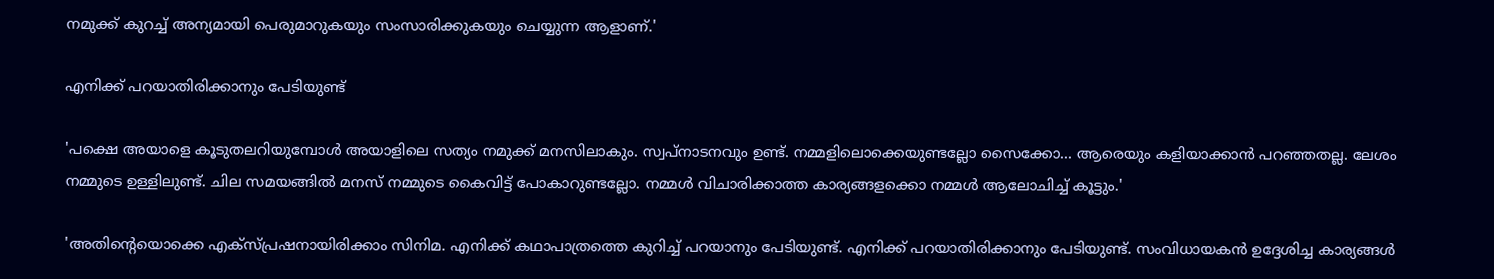നമുക്ക് കുറച്ച് അന്യമായി പെരുമാറുകയും സംസാരിക്കുകയും ചെയ്യുന്ന ആളാണ്.'

എനിക്ക് പറയാതിരിക്കാനും പേടിയുണ്ട്

'പക്ഷെ അയാളെ കൂടുതലറിയുമ്പോൾ അയാളിലെ സത്യം നമുക്ക് മനസിലാകും. സ്വപ്നാടനവും ഉണ്ട്. നമ്മളിലൊക്കെയുണ്ടല്ലോ സൈക്കോ... ആരെയും കളിയാക്കാൻ പറഞ്ഞതല്ല. ലേശം നമ്മുടെ ഉള്ളിലുണ്ട്. ചില സമയങ്ങിൽ മനസ് നമ്മുടെ കൈവിട്ട് പോകാറുണ്ടല്ലോ. നമ്മൾ‌ വിചാരിക്കാത്ത കാര്യങ്ങളക്കൊ നമ്മൾ ആലോചിച്ച് കൂട്ടും.'

'അതിന്റെയൊക്കെ എക്സ്പ്രഷനായിരിക്കാം സിനിമ. എനിക്ക് കഥാപാത്രത്തെ കുറിച്ച് പറയാനും പേടിയുണ്ട്. എനിക്ക് പറയാതിരിക്കാനും പേടിയുണ്ട്. സംവിധായകൻ ഉദ്ദേശിച്ച കാര്യങ്ങൾ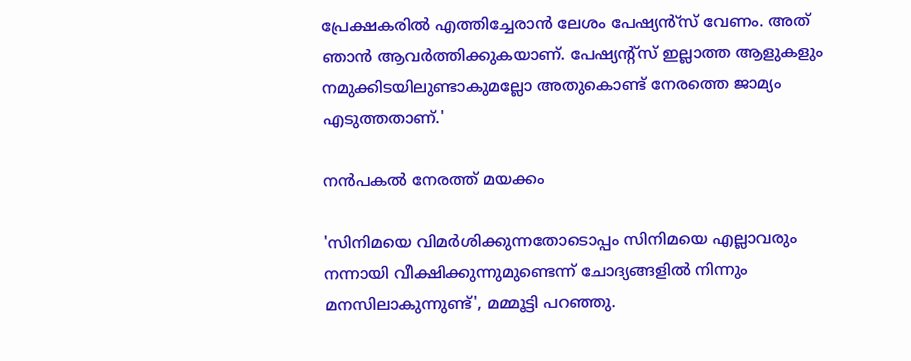പ്രേക്ഷകരിൽ എത്തിച്ചേരാൻ ലേശം പേഷ്യൻ്സ് വേണം. അത് ഞാൻ ആവർത്തിക്കുകയാണ്. പേഷ്യന്റ്സ് ഇല്ലാത്ത ആളുകളും നമുക്കിടയിലുണ്ടാകുമല്ലോ അതുകൊണ്ട് നേരത്തെ ജാമ്യം എടുത്തതാണ്.'

നൻപകൽ നേരത്ത് മയക്കം

'സിനിമയെ വിമർശിക്കുന്നതോടൊപ്പം സിനിമയെ എല്ലാവരും നന്നായി വീക്ഷിക്കുന്നുമുണ്ടെന്ന് ചോദ്യങ്ങളിൽ നിന്നും മനസിലാകുന്നുണ്ട്', മമ്മൂട്ടി പറഞ്ഞു.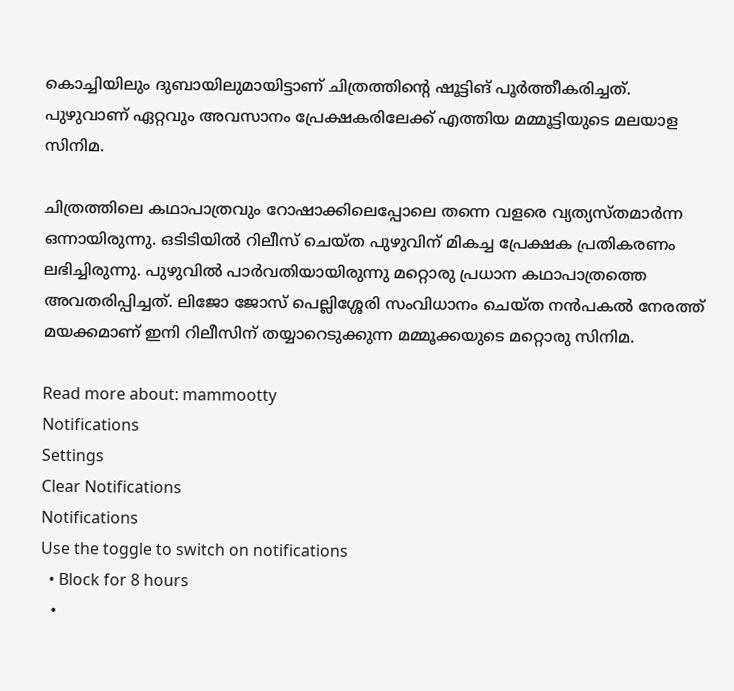കൊച്ചിയിലും ദുബായിലുമായിട്ടാണ് ചിത്രത്തിന്റെ ഷൂട്ടിങ് പൂർത്തീകരിച്ചത്. പുഴുവാണ് ഏറ്റവും അവസാനം പ്രേക്ഷകരിലേക്ക് എത്തിയ മമ്മൂട്ടിയുടെ മലയാള സിനിമ.

ചിത്രത്തിലെ കഥാപാത്രവും റോഷാക്കിലെപ്പോലെ തന്നെ വളരെ വ്യത്യസ്തമാർന്ന ഒന്നായിരുന്നു. ഒടിടിയിൽ റിലീസ് ചെയ്ത പുഴുവിന് മികച്ച പ്രേക്ഷക പ്രതികരണം ലഭിച്ചിരുന്നു. പുഴുവിൽ പാർവതിയായിരുന്നു മറ്റൊരു പ്രധാന കഥാപാത്രത്തെ അവതരിപ്പിച്ചത്. ലിജോ ജോസ് പെല്ലിശ്ശേരി സംവിധാനം ചെയ്ത നൻപകൽ നേരത്ത് മയക്കമാണ് ഇനി റിലീസി‌ന് തയ്യാറെടുക്കുന്ന മമ്മൂക്കയുടെ മറ്റൊരു സിനിമ.

Read more about: mammootty
Notifications
Settings
Clear Notifications
Notifications
Use the toggle to switch on notifications
  • Block for 8 hours
  •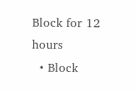Block for 12 hours
  • Block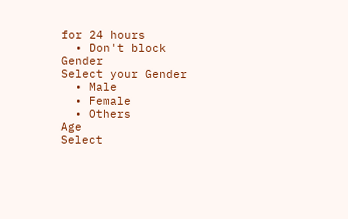for 24 hours
  • Don't block
Gender
Select your Gender
  • Male
  • Female
  • Others
Age
Select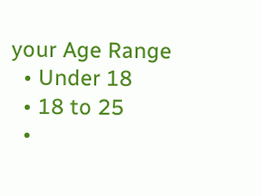your Age Range
  • Under 18
  • 18 to 25
  •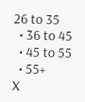26 to 35
  • 36 to 45
  • 45 to 55
  • 55+
X